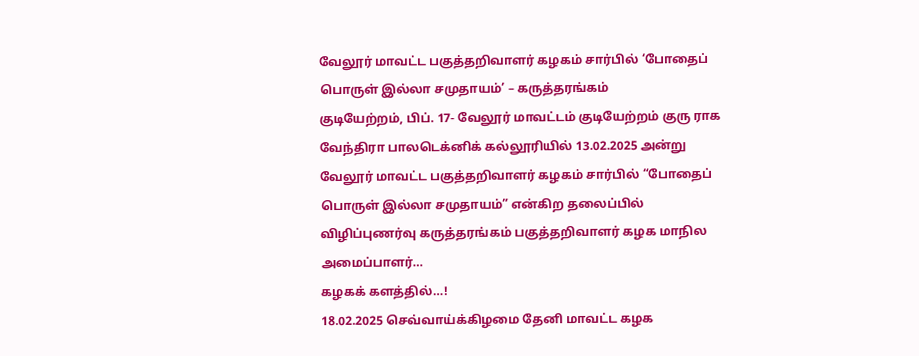வேலூர் மாவட்ட பகுத்தறிவாளர் கழகம் சார்பில் ‘போதைப் பொருள் இல்லா சமுதாயம்’ – கருத்தரங்கம்
குடியேற்றம், பிப். 17- வேலூர் மாவட்டம் குடியேற்றம் குரு ராக வேந்திரா பாலடெக்னிக் கல்லூரியில் 13.02.2025 அன்று வேலூர் மாவட்ட பகுத்தறிவாளர் கழகம் சார்பில் “போதைப் பொருள் இல்லா சமுதாயம்” என்கிற தலைப்பில் விழிப்புணர்வு கருத்தரங்கம் பகுத்தறிவாளர் கழக மாநில அமைப்பாளர்…
கழகக் களத்தில்…!
18.02.2025 செவ்வாய்க்கிழமை தேனி மாவட்ட கழக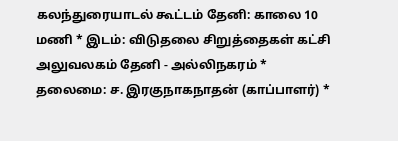கலந்துரையாடல் கூட்டம் தேனி: காலை 10 மணி * இடம்: விடுதலை சிறுத்தைகள் கட்சி அலுவலகம் தேனி - அல்லிநகரம் * தலைமை: ச. இரகுநாகநாதன் (காப்பாளர்) *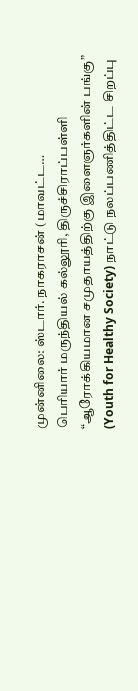முன்னிலை: ஸ்டார். நாகராசன் (மாவட்ட…
பெரியார் மருந்தியல் கல்லூரி, திருச்சிராப்பள்ளி “ஆரோக்கியமான சமுதாயத்திற்கு இளைஞர்களின் பங்கு” (Youth for Healthy Society) நாட்டு நலப்பணித்திட்ட சிறப்பு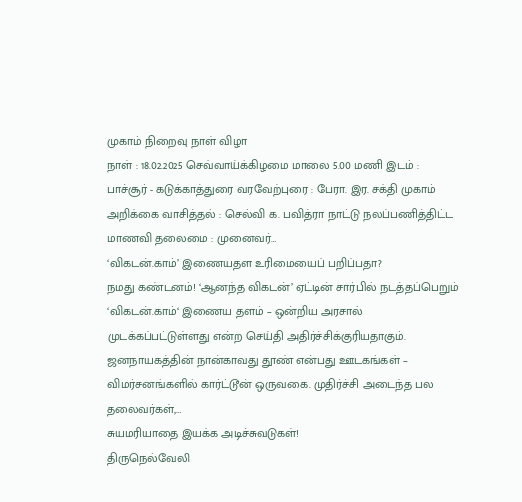முகாம் நிறைவு நாள் விழா
நாள் : 18.02.2025 செவ்வாய்க்கிழமை மாலை 5.00 மணி இடம் : பாச்சூர் - கடுக்காத்துரை வரவேற்புரை : பேரா. இர. சக்தி முகாம் அறிக்கை வாசித்தல் : செல்வி க. பவித்ரா நாட்டு நலப்பணித்திட்ட மாணவி தலைமை : முனைவர்…
‘விகடன்.காம்’ இணையதள உரிமையைப் பறிப்பதா?
நமது கண்டனம்! ‘ஆனந்த விகடன்’ ஏட்டின் சார்பில் நடத்தப்பெறும் ‘விகடன்.காம்‘ இணைய தளம் – ஒன்றிய அரசால் முடக்கப்பட்டுள்ளது என்ற செய்தி அதிர்ச்சிக்குரியதாகும். ஜனநாயகத்தின் நான்காவது தூண் என்பது ஊடகங்கள் – விமர்சனங்களில் கார்ட்டூன் ஒருவகை. முதிர்ச்சி அடைந்த பல தலைவர்கள்,…
சுயமரியாதை இயக்க அடிச்சுவடுகள்!
திருநெல்வேலி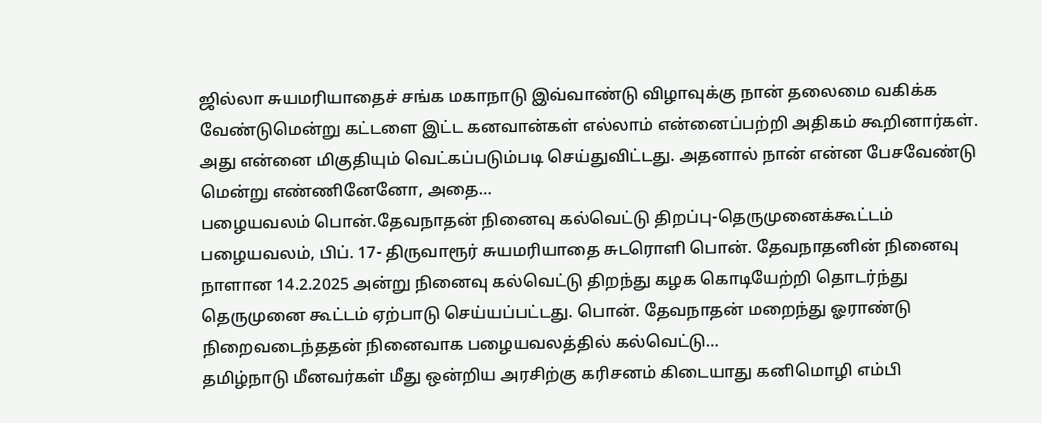ஜில்லா சுயமரியாதைச் சங்க மகாநாடு இவ்வாண்டு விழாவுக்கு நான் தலைமை வகிக்க வேண்டுமென்று கட்டளை இட்ட கனவான்கள் எல்லாம் என்னைப்பற்றி அதிகம் கூறினார்கள். அது என்னை மிகுதியும் வெட்கப்படும்படி செய்துவிட்டது. அதனால் நான் என்ன பேசவேண்டு மென்று எண்ணினேனோ, அதை…
பழையவலம் பொன்.தேவநாதன் நினைவு கல்வெட்டு திறப்பு-தெருமுனைக்கூட்டம்
பழையவலம், பிப். 17- திருவாரூர் சுயமரியாதை சுடரொளி பொன். தேவநாதனின் நினைவு நாளான 14.2.2025 அன்று நினைவு கல்வெட்டு திறந்து கழக கொடியேற்றி தொடர்ந்து தெருமுனை கூட்டம் ஏற்பாடு செய்யப்பட்டது. பொன். தேவநாதன் மறைந்து ஓராண்டு நிறைவடைந்ததன் நினைவாக பழையவலத்தில் கல்வெட்டு…
தமிழ்நாடு மீனவர்கள் மீது ஒன்றிய அரசிற்கு கரிசனம் கிடையாது கனிமொழி எம்பி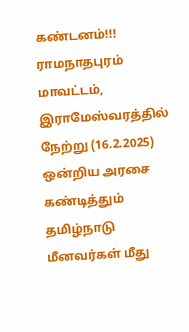கண்டனம்!!!
ராமநாதபுரம் மாவட்டம், இராமேஸ்வரத்தில் நேற்று (16.2.2025) ஒன்றிய அரசை கண்டித்தும் தமிழ்நாடு மீனவர்கள் மீது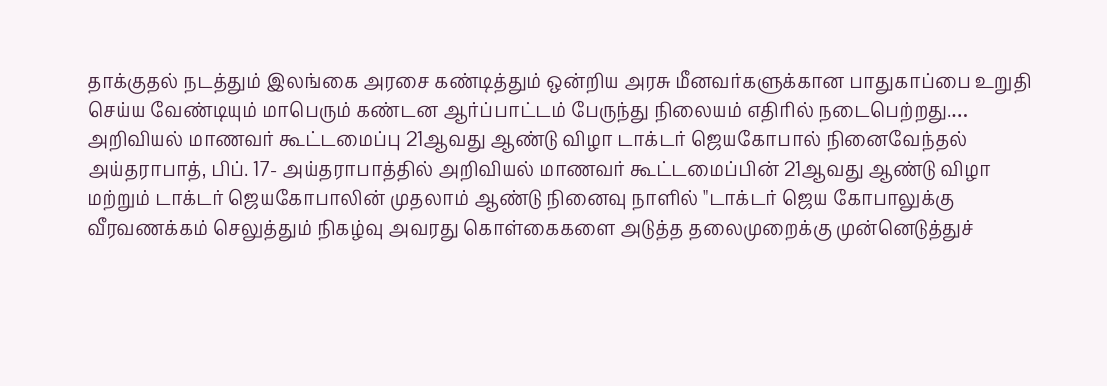தாக்குதல் நடத்தும் இலங்கை அரசை கண்டித்தும் ஒன்றிய அரசு மீனவர்களுக்கான பாதுகாப்பை உறுதி செய்ய வேண்டியும் மாபெரும் கண்டன ஆர்ப்பாட்டம் பேருந்து நிலையம் எதிரில் நடைபெற்றது.…
அறிவியல் மாணவர் கூட்டமைப்பு 21ஆவது ஆண்டு விழா டாக்டர் ஜெயகோபால் நினைவேந்தல்
அய்தராபாத், பிப். 17- அய்தராபாத்தில் அறிவியல் மாணவர் கூட்டமைப்பின் 21ஆவது ஆண்டு விழா மற்றும் டாக்டர் ஜெயகோபாலின் முதலாம் ஆண்டு நினைவு நாளில் "டாக்டர் ஜெய கோபாலுக்கு வீரவணக்கம் செலுத்தும் நிகழ்வு அவரது கொள்கைகளை அடுத்த தலைமுறைக்கு முன்னெடுத்துச்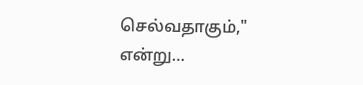செல்வதாகும்," என்று…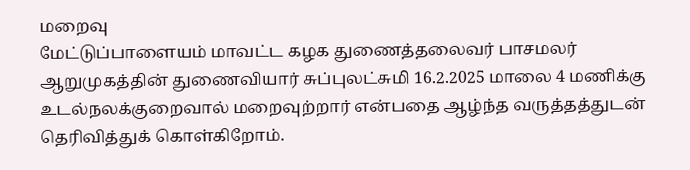மறைவு
மேட்டுப்பாளையம் மாவட்ட கழக துணைத்தலைவர் பாசமலர் ஆறுமுகத்தின் துணைவியார் சுப்புலட்சுமி 16.2.2025 மாலை 4 மணிக்கு உடல்நலக்குறைவால் மறைவுற்றார் என்பதை ஆழ்ந்த வருத்தத்துடன் தெரிவித்துக் கொள்கிறோம்.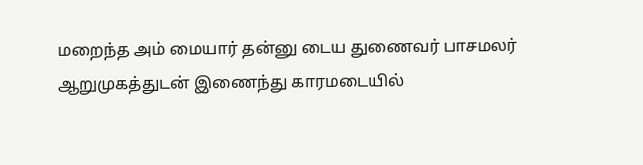மறைந்த அம் மையார் தன்னு டைய துணைவர் பாசமலர் ஆறுமுகத்துடன் இணைந்து காரமடையில்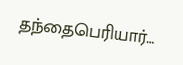தந்தைபெரியார்…